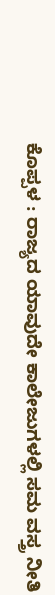ಕೊಪ್ಪಳ : ರಾಜ್ಯದ ಯಾವುದೇ ಕಾಲೇಜುಗಳಲ್ಲಿ ಸಮ ವಸ್ತ್ರ ನೀತಿ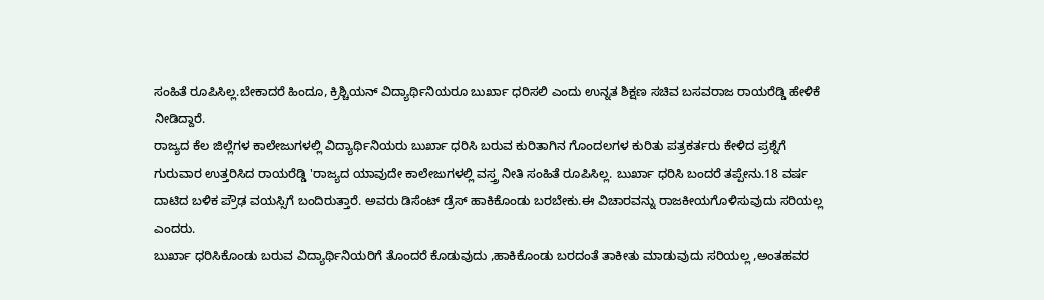ಸಂಹಿತೆ ರೂಪಿಸಿಲ್ಲ.ಬೇಕಾದರೆ ಹಿಂದೂ, ಕ್ರಿಶ್ಚಿಯನ್ ವಿದ್ಯಾರ್ಥಿನಿಯರೂ ಬುರ್ಖಾ ಧರಿಸಲಿ ಎಂದು ಉನ್ನತ ಶಿಕ್ಷಣ ಸಚಿವ ಬಸವರಾಜ ರಾಯರೆಡ್ಡಿ ಹೇಳಿಕೆ ನೀಡಿದ್ದಾರೆ.
ರಾಜ್ಯದ ಕೆಲ ಜಿಲ್ಲೆಗಳ ಕಾಲೇಜುಗಳಲ್ಲಿ ವಿದ್ಯಾರ್ಥಿನಿಯರು ಬುರ್ಖಾ ಧರಿಸಿ ಬರುವ ಕುರಿತಾಗಿನ ಗೊಂದಲಗಳ ಕುರಿತು ಪತ್ರಕರ್ತರು ಕೇಳಿದ ಪ್ರಶ್ನೆಗೆ ಗುರುವಾರ ಉತ್ತರಿಸಿದ ರಾಯರೆಡ್ಡಿ 'ರಾಜ್ಯದ ಯಾವುದೇ ಕಾಲೇಜುಗಳಲ್ಲಿ ವಸ್ತ್ರ ನೀತಿ ಸಂಹಿತೆ ರೂಪಿಸಿಲ್ಲ. ಬುರ್ಖಾ ಧರಿಸಿ ಬಂದರೆ ತಪ್ಪೇನು.18 ವರ್ಷ ದಾಟಿದ ಬಳಿಕ ಪ್ರೌಢ ವಯಸ್ಸಿಗೆ ಬಂದಿರುತ್ತಾರೆ. ಅವರು ಡಿಸೆಂಟ್ ಡ್ರೆಸ್ ಹಾಕಿಕೊಂಡು ಬರಬೇಕು.ಈ ವಿಚಾರವನ್ನು ರಾಜಕೀಯಗೊಳಿಸುವುದು ಸರಿಯಲ್ಲ ಎಂದರು.
ಬುರ್ಖಾ ಧರಿಸಿಕೊಂಡು ಬರುವ ವಿದ್ಯಾರ್ಥಿನಿಯರಿಗೆ ತೊಂದರೆ ಕೊಡುವುದು ,ಹಾಕಿಕೊಂಡು ಬರದಂತೆ ತಾಕೀತು ಮಾಡುವುದು ಸರಿಯಲ್ಲ ,ಅಂತಹವರ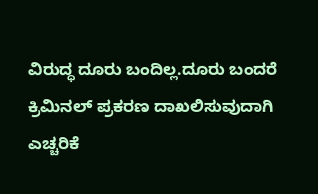ವಿರುದ್ಧ ದೂರು ಬಂದಿಲ್ಲ.ದೂರು ಬಂದರೆ ಕ್ರಿಮಿನಲ್ ಪ್ರಕರಣ ದಾಖಲಿಸುವುದಾಗಿ ಎಚ್ಚರಿಕೆ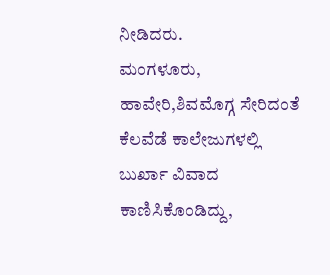ನೀಡಿದರು.
ಮಂಗಳೂರು, ಹಾವೇರಿ,ಶಿವಮೊಗ್ಗ ಸೇರಿದಂತೆ ಕೆಲವೆಡೆ ಕಾಲೇಜುಗಳಲ್ಲಿ ಬುರ್ಖಾ ವಿವಾದ ಕಾಣಿಸಿಕೊಂಡಿದ್ದು,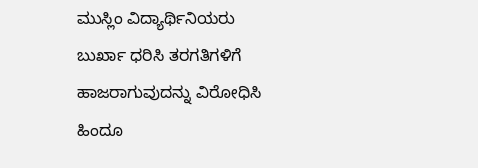ಮುಸ್ಲಿಂ ವಿದ್ಯಾರ್ಥಿನಿಯರು ಬುರ್ಖಾ ಧರಿಸಿ ತರಗತಿಗಳಿಗೆ ಹಾಜರಾಗುವುದನ್ನು ವಿರೋಧಿಸಿ ಹಿಂದೂ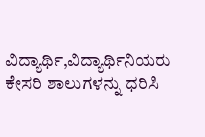ವಿದ್ಯಾರ್ಥಿ,ವಿದ್ಯಾರ್ಥಿನಿಯರು ಕೇಸರಿ ಶಾಲುಗಳನ್ನು ಧರಿಸಿ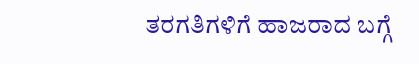ತರಗತಿಗಳಿಗೆ ಹಾಜರಾದ ಬಗ್ಗೆ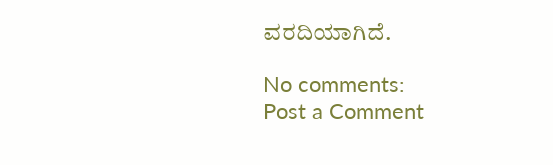ವರದಿಯಾಗಿದೆ.

No comments:
Post a Comment